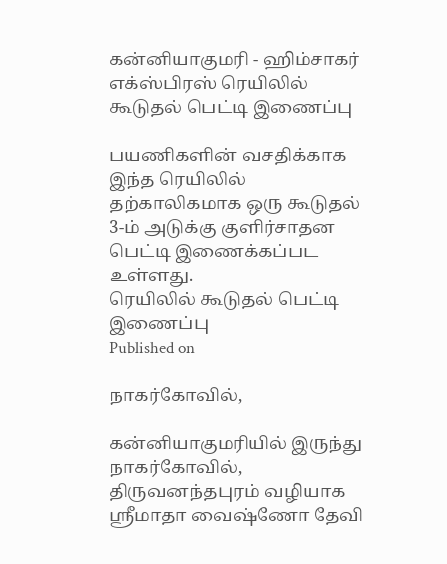கன்னியாகுமரி - ஹிம்சாகர் எக்ஸ்பிரஸ் ரெயிலில் கூடுதல் பெட்டி இணைப்பு

பயணிகளின் வசதிக்காக இந்த ரெயிலில் தற்காலிகமாக ஒரு கூடுதல் 3-ம் அடுக்கு குளிர்சாதன பெட்டி இணைக்கப்பட உள்ளது.
ரெயிலில் கூடுதல் பெட்டி இணைப்பு
Published on

நாகர்கோவில்,

கன்னியாகுமரியில் இருந்து நாகர்கோவில், திருவனந்தபுரம் வழியாக ஸ்ரீமாதா வைஷ்ணோ தேவி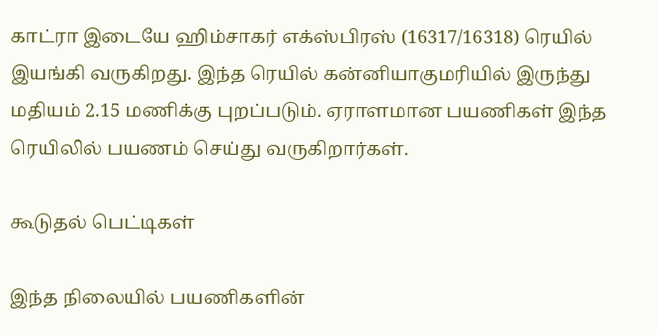காட்ரா இடையே ஹிம்சாகர் எக்ஸ்பிரஸ் (16317/16318) ரெயில் இயங்கி வருகிறது. இந்த ரெயில் கன்னியாகுமரியில் இருந்து மதியம் 2.15 மணிக்கு புறப்படும். ஏராளமான பயணிகள் இந்த ரெயிலில் பயணம் செய்து வருகிறார்கள்.

கூடுதல் பெட்டிகள்

இந்த நிலையில் பயணிகளின்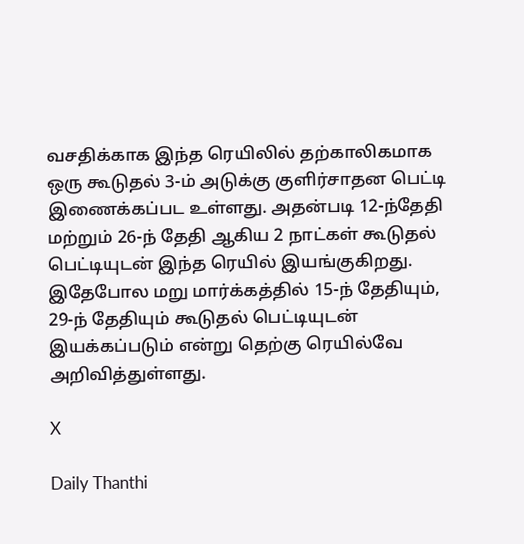வசதிக்காக இந்த ரெயிலில் தற்காலிகமாக ஒரு கூடுதல் 3-ம் அடுக்கு குளிர்சாதன பெட்டி இணைக்கப்பட உள்ளது. அதன்படி 12-ந்தேதி மற்றும் 26-ந் தேதி ஆகிய 2 நாட்கள் கூடுதல் பெட்டியுடன் இந்த ரெயில் இயங்குகிறது. இதேபோல மறு மார்க்கத்தில் 15-ந் தேதியும், 29-ந் தேதியும் கூடுதல் பெட்டியுடன் இயக்கப்படும் என்று தெற்கு ரெயில்வே அறிவித்துள்ளது.

X

Daily Thanthi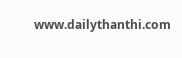www.dailythanthi.com